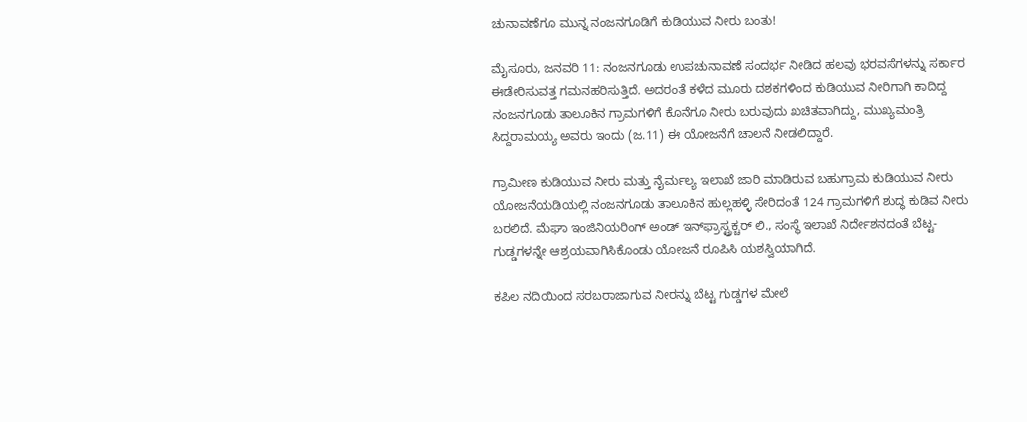ಚುನಾವಣೆಗೂ ಮುನ್ನ ನಂಜನಗೂಡಿಗೆ ಕುಡಿಯುವ ನೀರು ಬಂತು!

ಮೈಸೂರು, ಜನವರಿ 11: ನಂಜನಗೂಡು ಉಪಚುನಾವಣೆ ಸಂದರ್ಭ ನೀಡಿದ ಹಲವು ಭರವಸೆಗಳನ್ನು ಸರ್ಕಾರ ಈಡೇರಿಸುವತ್ತ ಗಮನಹರಿಸುತ್ತಿದೆ. ಅದರಂತೆ ಕಳೆದ ಮೂರು ದಶಕಗಳಿಂದ ಕುಡಿಯುವ ನೀರಿಗಾಗಿ ಕಾದಿದ್ದ ನಂಜನಗೂಡು ತಾಲೂಕಿನ ಗ್ರಾಮಗಳಿಗೆ ಕೊನೆಗೂ ನೀರು ಬರುವುದು ಖಚಿತವಾಗಿದ್ದು, ಮುಖ್ಯಮಂತ್ರಿ ಸಿದ್ದರಾಮಯ್ಯ ಅವರು ಇಂದು (ಜ.11) ಈ ಯೋಜನೆಗೆ ಚಾಲನೆ ನೀಡಲಿದ್ದಾರೆ.

ಗ್ರಾಮೀಣ ಕುಡಿಯುವ ನೀರು ಮತ್ತು ನೈರ್ಮಲ್ಯ ಇಲಾಖೆ ಜಾರಿ ಮಾಡಿರುವ ಬಹುಗ್ರಾಮ ಕುಡಿಯುವ ನೀರು ಯೋಜನೆಯಡಿಯಲ್ಲಿ ನಂಜನಗೂಡು ತಾಲೂಕಿನ ಹುಲ್ಲಹಳ್ಳಿ ಸೇರಿದಂತೆ 124 ಗ್ರಾಮಗಳಿಗೆ ಶುದ್ಧ ಕುಡಿವ ನೀರು ಬರಲಿದೆ. ಮೆಘಾ ಇಂಜಿನಿಯರಿಂಗ್ ಅಂಡ್ ಇನ್‍ಫ್ರಾಸ್ಟ್ರಕ್ಚರ್ ಲಿ., ಸಂಸ್ಥೆ ಇಲಾಖೆ ನಿರ್ದೇಶನದಂತೆ ಬೆಟ್ಟ- ಗುಡ್ಡಗಳನ್ನೇ ಆಶ್ರಯವಾಗಿಸಿಕೊಂಡು ಯೋಜನೆ ರೂಪಿಸಿ ಯಶಸ್ವಿಯಾಗಿದೆ.

ಕಪಿಲ ನದಿಯಿಂದ ಸರಬರಾಜಾಗುವ ನೀರನ್ನು ಬೆಟ್ಟ ಗುಡ್ಡಗಳ ಮೇಲೆ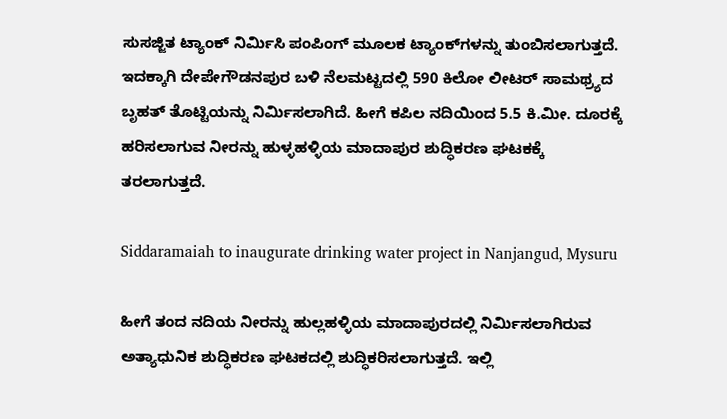ಸುಸಜ್ಜಿತ ಟ್ಯಾಂಕ್ ನಿರ್ಮಿಸಿ ಪಂಪಿಂಗ್ ಮೂಲಕ ಟ್ಯಾಂಕ್‍ಗಳನ್ನು ತುಂಬಿಸಲಾಗುತ್ತದೆ. ಇದಕ್ಕಾಗಿ ದೇಪೇಗೌಡನಪುರ ಬಳಿ ನೆಲಮಟ್ಟದಲ್ಲಿ 590 ಕಿಲೋ ಲೀಟರ್ ಸಾಮಥ್ರ್ಯದ ಬೃಹತ್ ತೊಟ್ಟಿಯನ್ನು ನಿರ್ಮಿಸಲಾಗಿದೆ. ಹೀಗೆ ಕಪಿಲ ನದಿಯಿಂದ 5.5 ಕಿ.ಮೀ. ದೂರಕ್ಕೆ ಹರಿಸಲಾಗುವ ನೀರನ್ನು ಹುಳ್ಳಹಳ್ಳಿಯ ಮಾದಾಪುರ ಶುದ್ಧಿಕರಣ ಘಟಕಕ್ಕೆ ತರಲಾಗುತ್ತದೆ.

Siddaramaiah to inaugurate drinking water project in Nanjangud, Mysuru

ಹೀಗೆ ತಂದ ನದಿಯ ನೀರನ್ನು ಹುಲ್ಲಹಳ್ಳಿಯ ಮಾದಾಪುರದಲ್ಲಿ ನಿರ್ಮಿಸಲಾಗಿರುವ ಅತ್ಯಾಧುನಿಕ ಶುದ್ಧಿಕರಣ ಘಟಕದಲ್ಲಿ ಶುದ್ಧಿಕರಿಸಲಾಗುತ್ತದೆ. ಇಲ್ಲಿ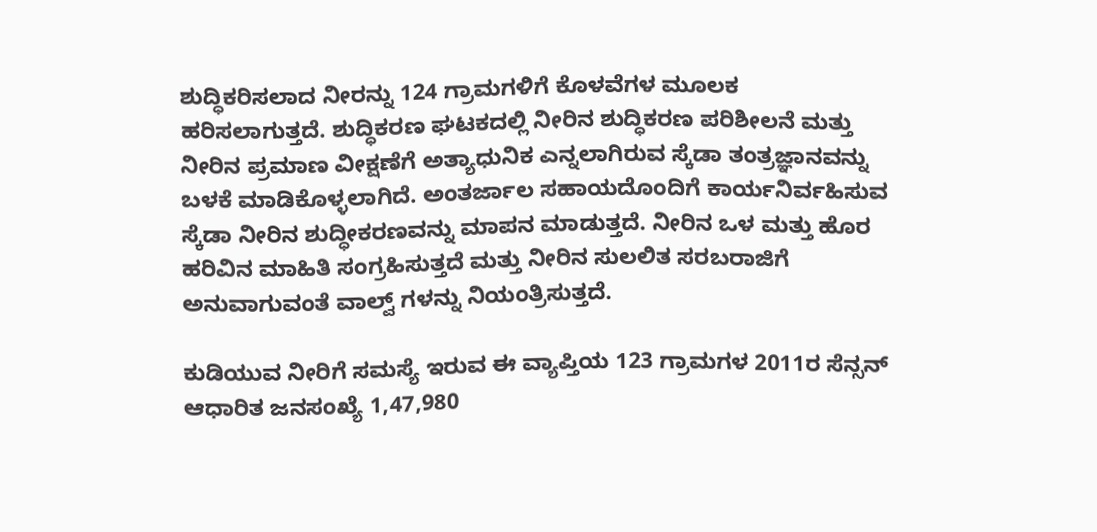ಶುದ್ಧಿಕರಿಸಲಾದ ನೀರನ್ನು 124 ಗ್ರಾಮಗಳಿಗೆ ಕೊಳವೆಗಳ ಮೂಲಕ ಹರಿಸಲಾಗುತ್ತದೆ. ಶುದ್ಧಿಕರಣ ಘಟಕದಲ್ಲಿ ನೀರಿನ ಶುದ್ಧಿಕರಣ ಪರಿಶೀಲನೆ ಮತ್ತು ನೀರಿನ ಪ್ರಮಾಣ ವೀಕ್ಷಣೆಗೆ ಅತ್ಯಾಧುನಿಕ ಎನ್ನಲಾಗಿರುವ ಸ್ಕೆಡಾ ತಂತ್ರಜ್ಞಾನವನ್ನು ಬಳಕೆ ಮಾಡಿಕೊಳ್ಳಲಾಗಿದೆ. ಅಂತರ್ಜಾಲ ಸಹಾಯದೊಂದಿಗೆ ಕಾರ್ಯನಿರ್ವಹಿಸುವ ಸ್ಕೆಡಾ ನೀರಿನ ಶುದ್ಧೀಕರಣವನ್ನು ಮಾಪನ ಮಾಡುತ್ತದೆ. ನೀರಿನ ಒಳ ಮತ್ತು ಹೊರ ಹರಿವಿನ ಮಾಹಿತಿ ಸಂಗ್ರಹಿಸುತ್ತದೆ ಮತ್ತು ನೀರಿನ ಸುಲಲಿತ ಸರಬರಾಜಿಗೆ ಅನುವಾಗುವಂತೆ ವಾಲ್ವ್ ಗಳನ್ನು ನಿಯಂತ್ರಿಸುತ್ತದೆ.

ಕುಡಿಯುವ ನೀರಿಗೆ ಸಮಸ್ಯೆ ಇರುವ ಈ ವ್ಯಾಪ್ತಿಯ 123 ಗ್ರಾಮಗಳ 2011ರ ಸೆನ್ಸನ್ ಆಧಾರಿತ ಜನಸಂಖ್ಯೆ 1,47,980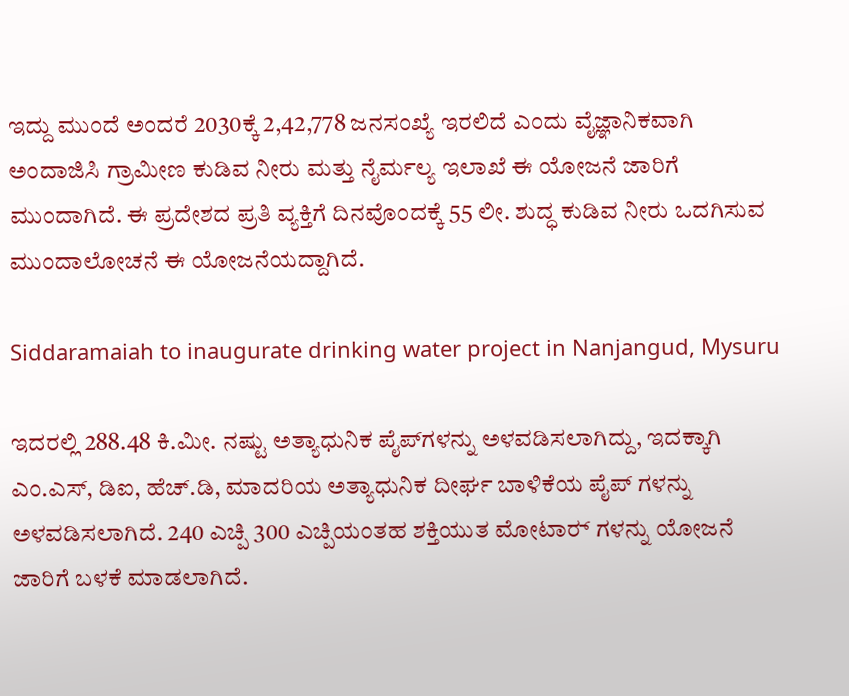ಇದ್ದು ಮುಂದೆ ಅಂದರೆ 2030ಕ್ಕೆ 2,42,778 ಜನಸಂಖ್ಯೆ ಇರಲಿದೆ ಎಂದು ವೈಜ್ಞಾನಿಕವಾಗಿ ಅಂದಾಜಿಸಿ ಗ್ರಾಮೀಣ ಕುಡಿವ ನೀರು ಮತ್ತು ನೈರ್ಮಲ್ಯ ಇಲಾಖೆ ಈ ಯೋಜನೆ ಜಾರಿಗೆ ಮುಂದಾಗಿದೆ. ಈ ಪ್ರದೇಶದ ಪ್ರತಿ ವ್ಯಕ್ತಿಗೆ ದಿನವೊಂದಕ್ಕೆ 55 ಲೀ. ಶುದ್ಧ ಕುಡಿವ ನೀರು ಒದಗಿಸುವ ಮುಂದಾಲೋಚನೆ ಈ ಯೋಜನೆಯದ್ದಾಗಿದೆ.

Siddaramaiah to inaugurate drinking water project in Nanjangud, Mysuru

ಇದರಲ್ಲಿ 288.48 ಕಿ.ಮೀ. ನಷ್ಟು ಅತ್ಯಾಧುನಿಕ ಪೈಪ್‍ಗಳನ್ನು ಅಳವಡಿಸಲಾಗಿದ್ದು, ಇದಕ್ಕಾಗಿ ಎಂ.ಎಸ್, ಡಿಐ, ಹೆಚ್.ಡಿ, ಮಾದರಿಯ ಅತ್ಯಾಧುನಿಕ ದೀರ್ಘ ಬಾಳಿಕೆಯ ಪೈಪ್ ಗಳನ್ನು ಅಳವಡಿಸಲಾಗಿದೆ. 240 ಎಚ್ಪಿ 300 ಎಚ್ಪಿಯಂತಹ ಶಕ್ತಿಯುತ ಮೋಟಾರ್‍ ಗಳನ್ನು ಯೋಜನೆ ಜಾರಿಗೆ ಬಳಕೆ ಮಾಡಲಾಗಿದೆ.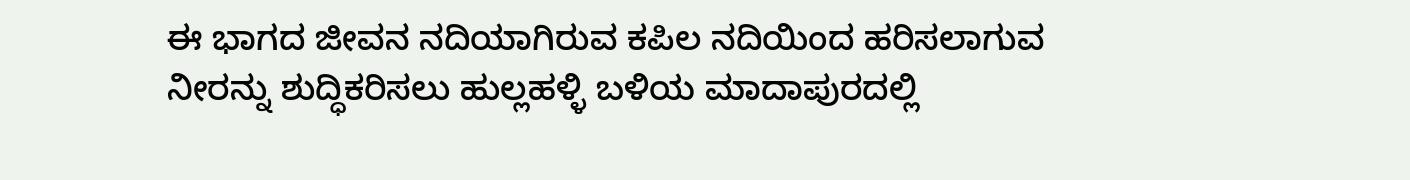ಈ ಭಾಗದ ಜೀವನ ನದಿಯಾಗಿರುವ ಕಪಿಲ ನದಿಯಿಂದ ಹರಿಸಲಾಗುವ ನೀರನ್ನು ಶುದ್ಧಿಕರಿಸಲು ಹುಲ್ಲಹಳ್ಳಿ ಬಳಿಯ ಮಾದಾಪುರದಲ್ಲಿ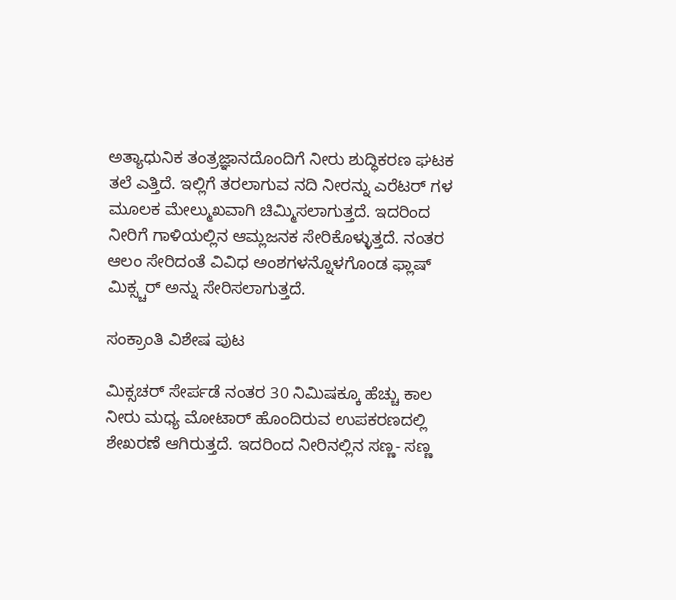ಅತ್ಯಾಧುನಿಕ ತಂತ್ರಜ್ಞಾನದೊಂದಿಗೆ ನೀರು ಶುದ್ಧಿಕರಣ ಘಟಕ ತಲೆ ಎತ್ತಿದೆ. ಇಲ್ಲಿಗೆ ತರಲಾಗುವ ನದಿ ನೀರನ್ನು ಎರೆಟರ್ ಗಳ ಮೂಲಕ ಮೇಲ್ಮುಖವಾಗಿ ಚಿಮ್ಮಿಸಲಾಗುತ್ತದೆ. ಇದರಿಂದ ನೀರಿಗೆ ಗಾಳಿಯಲ್ಲಿನ ಆಮ್ಲಜನಕ ಸೇರಿಕೊಳ್ಳುತ್ತದೆ. ನಂತರ ಆಲಂ ಸೇರಿದಂತೆ ವಿವಿಧ ಅಂಶಗಳನ್ನೊಳಗೊಂಡ ಫ್ಲಾಷ್ ಮಿಕ್ಸ್ಚರ್ ಅನ್ನು ಸೇರಿಸಲಾಗುತ್ತದೆ.

ಸಂಕ್ರಾಂತಿ ವಿಶೇಷ ಪುಟ

ಮಿಕ್ಸಚರ್ ಸೇರ್ಪಡೆ ನಂತರ 30 ನಿಮಿಷಕ್ಕೂ ಹೆಚ್ಚು ಕಾಲ ನೀರು ಮಧ್ಯ ಮೋಟಾರ್ ಹೊಂದಿರುವ ಉಪಕರಣದಲ್ಲಿ ಶೇಖರಣೆ ಆಗಿರುತ್ತದೆ. ಇದರಿಂದ ನೀರಿನಲ್ಲಿನ ಸಣ್ಣ- ಸಣ್ಣ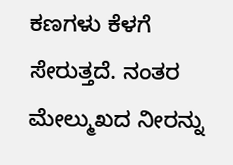ಕಣಗಳು ಕೆಳಗೆ ಸೇರುತ್ತದೆ. ನಂತರ ಮೇಲ್ಮುಖದ ನೀರನ್ನು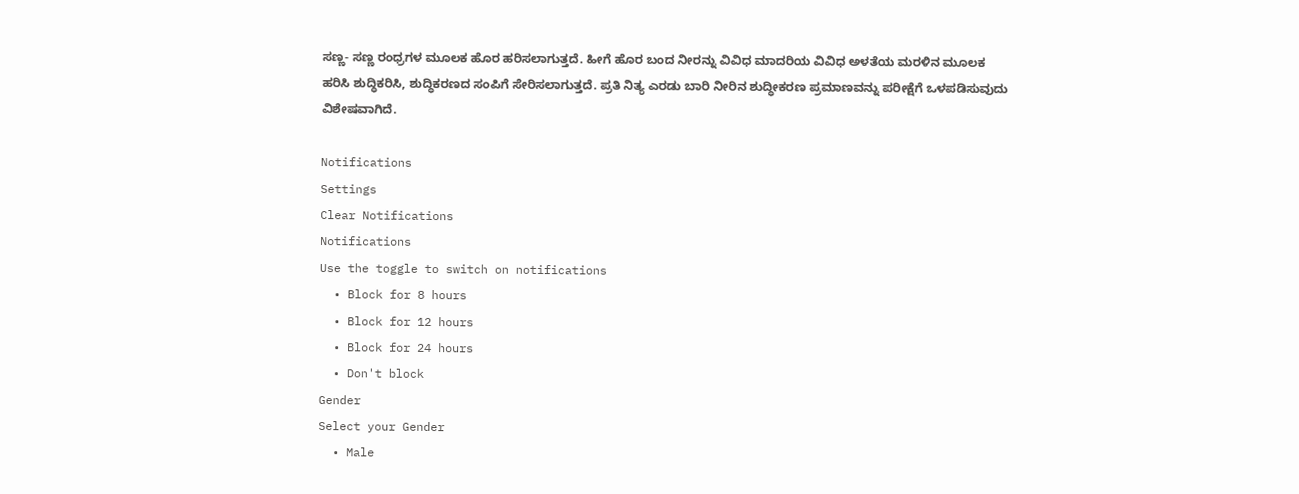ಸಣ್ಣ- ಸಣ್ಣ ರಂಧ್ರಗಳ ಮೂಲಕ ಹೊರ ಹರಿಸಲಾಗುತ್ತದೆ. ಹೀಗೆ ಹೊರ ಬಂದ ನೀರನ್ನು ವಿವಿಧ ಮಾದರಿಯ ವಿವಿಧ ಅಳತೆಯ ಮರಳಿನ ಮೂಲಕ ಹರಿಸಿ ಶುದ್ಧಿಕರಿಸಿ, ಶುದ್ಧಿಕರಣದ ಸಂಪಿಗೆ ಸೇರಿಸಲಾಗುತ್ತದೆ. ಪ್ರತಿ ನಿತ್ಯ ಎರಡು ಬಾರಿ ನೀರಿನ ಶುದ್ಧೀಕರಣ ಪ್ರಮಾಣವನ್ನು ಪರೀಕ್ಷೆಗೆ ಒಳಪಡಿಸುವುದು ವಿಶೇಷವಾಗಿದೆ.

Notifications
Settings
Clear Notifications
Notifications
Use the toggle to switch on notifications
  • Block for 8 hours
  • Block for 12 hours
  • Block for 24 hours
  • Don't block
Gender
Select your Gender
  • Male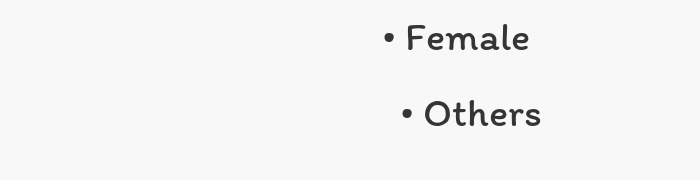• Female
  • Others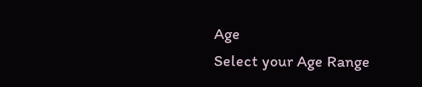Age
Select your Age Range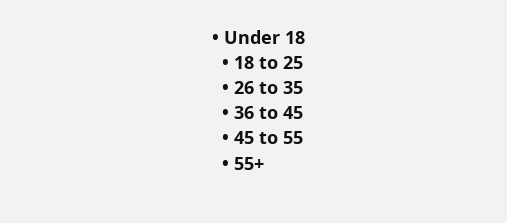• Under 18
  • 18 to 25
  • 26 to 35
  • 36 to 45
  • 45 to 55
  • 55+